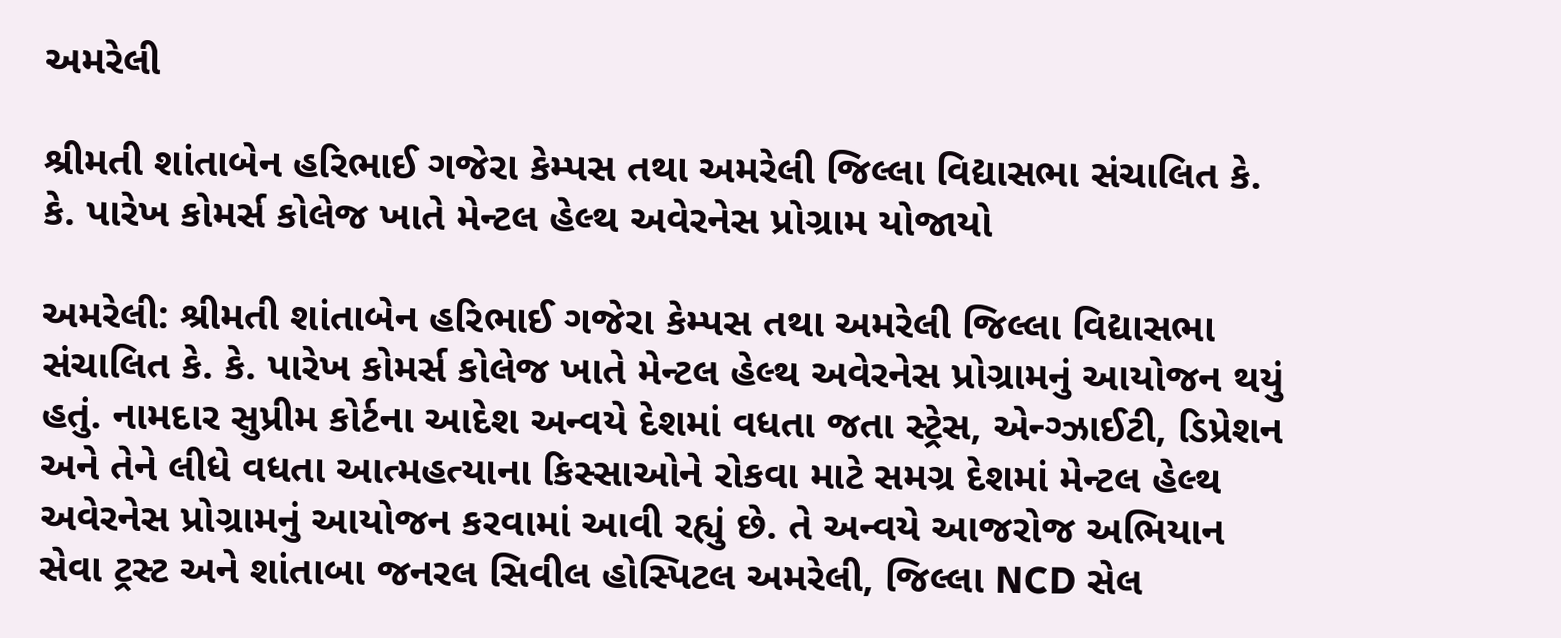અમરેલી

શ્રીમતી શાંતાબેન હરિભાઈ ગજેરા કેમ્પસ તથા અમરેલી જિલ્લા વિદ્યાસભા સંચાલિત કે. કે. પારેખ કોમર્સ કોલેજ ખાતે મેન્ટલ હેલ્થ અવેરનેસ પ્રોગ્રામ યોજાયો

અમરેલી: શ્રીમતી શાંતાબેન હરિભાઈ ગજેરા કેમ્પસ તથા અમરેલી જિલ્લા વિદ્યાસભા સંચાલિત કે. કે. પારેખ કોમર્સ કોલેજ ખાતે મેન્ટલ હેલ્થ અવેરનેસ પ્રોગ્રામનું આયોજન થયું હતું. નામદાર સુપ્રીમ કોર્ટના આદેશ અન્વયે દેશમાં વધતા જતા સ્ટ્રેસ, એન્ગ્ઝાઈટી, ડિપ્રેશન અને તેને લીધે વધતા આત્મહત્યાના કિસ્સાઓને રોકવા માટે સમગ્ર દેશમાં મેન્ટલ હેલ્થ અવેરનેસ પ્રોગ્રામનું આયોજન કરવામાં આવી રહ્યું છે. તે અન્વયે આજરોજ અભિયાન સેવા ટ્રસ્ટ અને શાંતાબા જનરલ સિવીલ હોસ્પિટલ અમરેલી, જિલ્લા NCD સેલ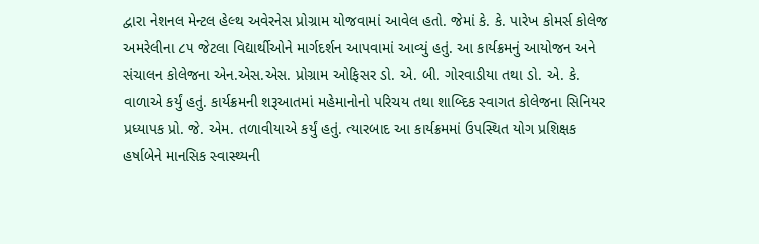દ્વારા નેશનલ મેન્ટલ હેલ્થ અવેરનેસ પ્રોગ્રામ યોજવામાં આવેલ હતો. જેમાં કે. કે. પારેખ કોમર્સ કોલેજ અમરેલીના ૮૫ જેટલા વિદ્યાર્થીઓને માર્ગદર્શન આપવામાં આવ્યું હતું. આ કાર્યક્રમનું આયોજન અને સંચાલન કોલેજના એન.એસ.એસ. પ્રોગ્રામ ઓફિસર ડો. એ. બી. ગોરવાડીયા તથા ડો. એ. કે. વાળાએ કર્યું હતું. કાર્યક્રમની શરૂઆતમાં મહેમાનોનો પરિચય તથા શાબ્દિક સ્વાગત કોલેજના સિનિયર પ્રધ્યાપક પ્રો. જે. એમ. તળાવીયાએ કર્યું હતું. ત્યારબાદ આ કાર્યક્રમમાં ઉપસ્થિત યોગ પ્રશિક્ષક  હર્ષાબેને માનસિક સ્વાસ્થ્યની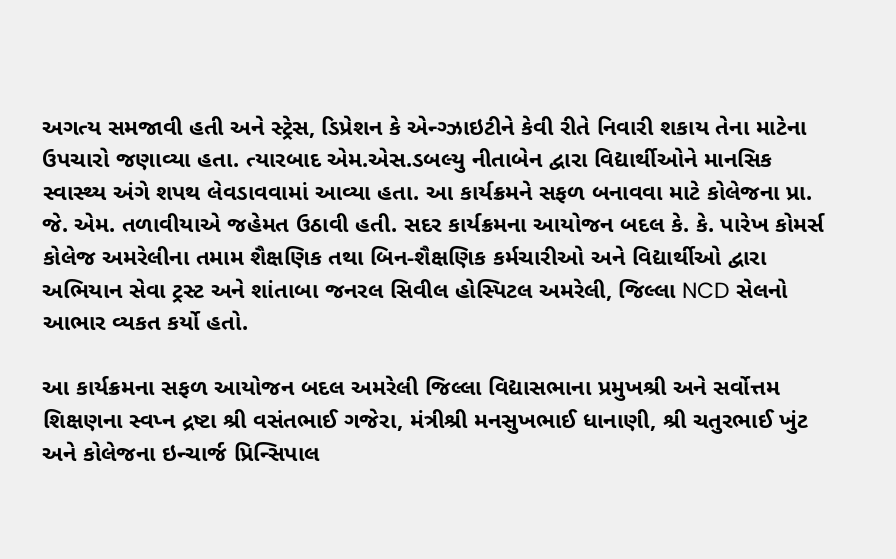અગત્ય સમજાવી હતી અને સ્ટ્રેસ, ડિપ્રેશન કે એન્ગ્ઝાઇટીને કેવી રીતે નિવારી શકાય તેના માટેના ઉપચારો જણાવ્યા હતા. ત્યારબાદ એમ.એસ.ડબલ્યુ નીતાબેન દ્વારા વિદ્યાર્થીઓને માનસિક સ્વાસ્થ્ય અંગે શપથ લેવડાવવામાં આવ્યા હતા. આ કાર્યક્રમને સફળ બનાવવા માટે કોલેજના પ્રા. જે. એમ. તળાવીયાએ જહેમત ઉઠાવી હતી. સદર કાર્યક્રમના આયોજન બદલ કે. કે. પારેખ કોમર્સ કોલેજ અમરેલીના તમામ શૈક્ષણિક તથા બિન-શૈક્ષણિક કર્મચારીઓ અને વિદ્યાર્થીઓ દ્વારા અભિયાન સેવા ટ્રસ્ટ અને શાંતાબા જનરલ સિવીલ હોસ્પિટલ અમરેલી, જિલ્લા NCD સેલનો આભાર વ્યકત કર્યો હતો.

આ કાર્યક્રમના સફળ આયોજન બદલ અમરેલી જિલ્લા વિદ્યાસભાના પ્રમુખશ્રી અને સર્વોત્તમ શિક્ષણના સ્વપ્ન દ્રષ્ટા શ્રી વસંતભાઈ ગજેરા, મંત્રીશ્રી મનસુખભાઈ ધાનાણી, શ્રી ચતુરભાઈ ખુંટ અને કોલેજના ઇન્ચાર્જ પ્રિન્સિપાલ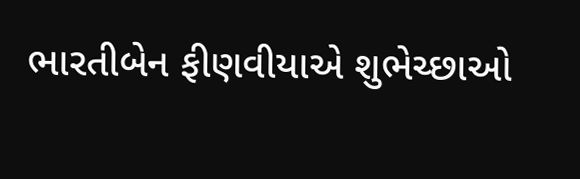ભારતીબેન ફીણવીયાએ શુભેચ્છાઓ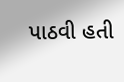પાઠવી હતી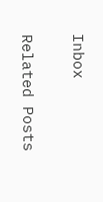Inbox

Related Posts